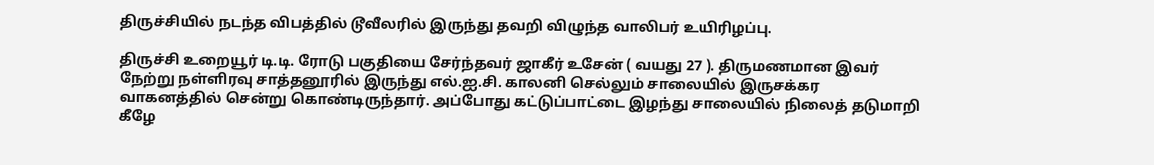திருச்சியில் நடந்த விபத்தில் டூவீலரில் இருந்து தவறி விழுந்த வாலிபர் உயிரிழப்பு.

திருச்சி உறையூர் டி.டி. ரோடு பகுதியை சேர்ந்தவர் ஜாகீர் உசேன் ( வயது 27 ). திருமணமான இவர் நேற்று நள்ளிரவு சாத்தனூரில் இருந்து எல்.ஐ.சி. காலனி செல்லும் சாலையில் இருசக்கர வாகனத்தில் சென்று கொண்டிருந்தார். அப்போது கட்டுப்பாட்டை இழந்து சாலையில் நிலைத் தடுமாறி கீழே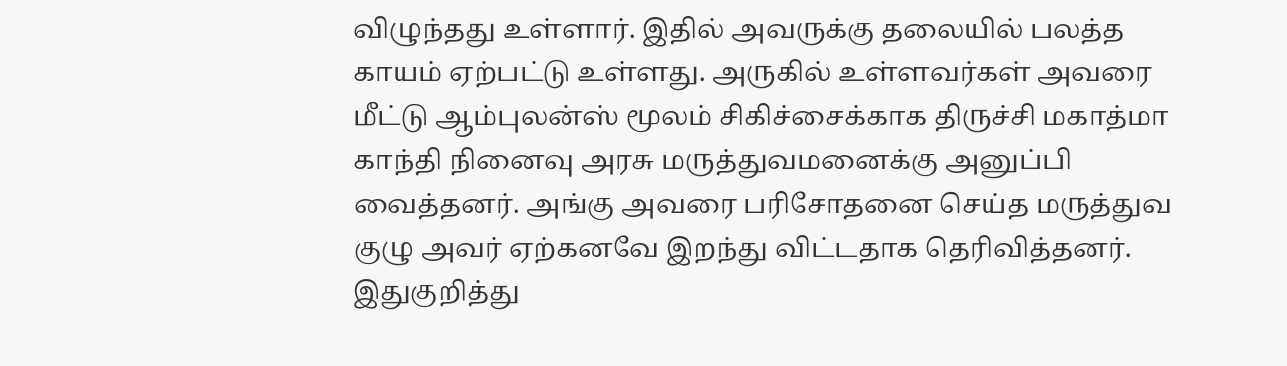விழுந்தது உள்ளார். இதில் அவருக்கு தலையில் பலத்த காயம் ஏற்பட்டு உள்ளது. அருகில் உள்ளவர்கள் அவரை மீட்டு ஆம்புலன்ஸ் மூலம் சிகிச்சைக்காக திருச்சி மகாத்மா காந்தி நினைவு அரசு மருத்துவமனைக்கு அனுப்பி வைத்தனர். அங்கு அவரை பரிசோதனை செய்த மருத்துவ குழு அவர் ஏற்கனவே இறந்து விட்டதாக தெரிவித்தனர். இதுகுறித்து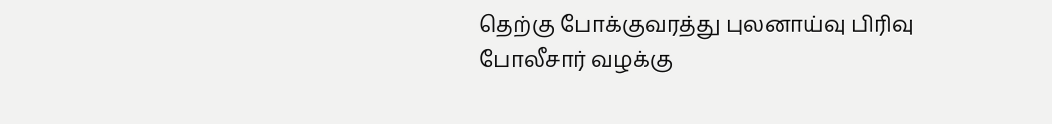தெற்கு போக்குவரத்து புலனாய்வு பிரிவு போலீசார் வழக்கு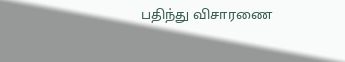பதிந்து விசாரணை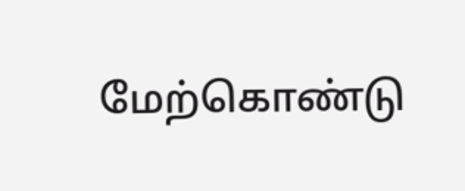மேற்கொண்டு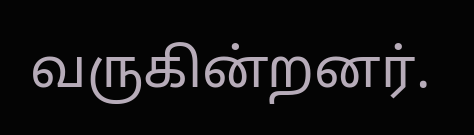வருகின்றனர்.